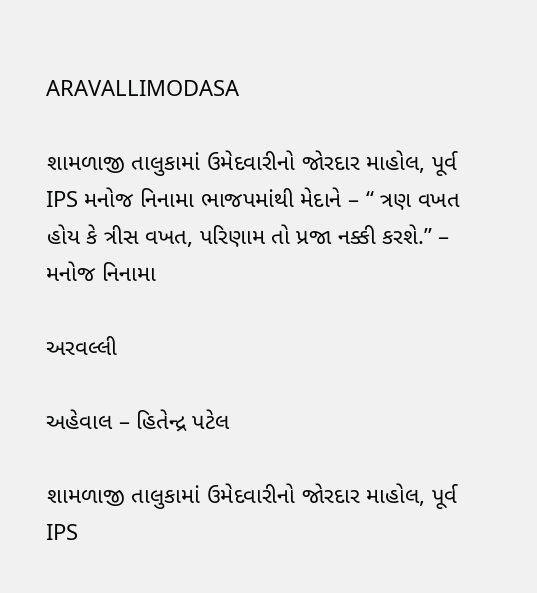ARAVALLIMODASA

શામળાજી તાલુકામાં ઉમેદવારીનો જોરદાર માહોલ, પૂર્વ IPS મનોજ નિનામા ભાજપમાંથી મેદાને – “ ત્રણ વખત હોય કે ત્રીસ વખત, પરિણામ તો પ્રજા નક્કી કરશે.” – મનોજ નિનામા

અરવલ્લી

અહેવાલ – હિતેન્દ્ર પટેલ

શામળાજી તાલુકામાં ઉમેદવારીનો જોરદાર માહોલ, પૂર્વ IPS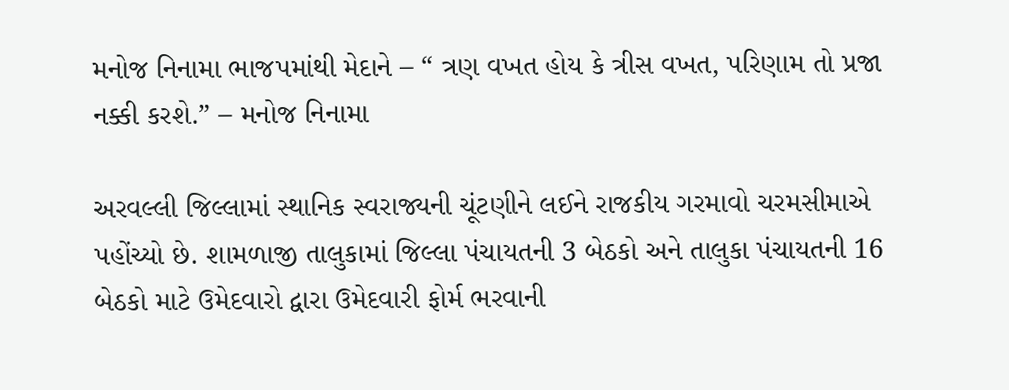મનોજ નિનામા ભાજપમાંથી મેદાને – “ ત્રણ વખત હોય કે ત્રીસ વખત, પરિણામ તો પ્રજા નક્કી કરશે.” – મનોજ નિનામા

અરવલ્લી જિલ્લામાં સ્થાનિક સ્વરાજ્યની ચૂંટણીને લઈને રાજકીય ગરમાવો ચરમસીમાએ પહોંચ્યો છે. શામળાજી તાલુકામાં જિલ્લા પંચાયતની 3 બેઠકો અને તાલુકા પંચાયતની 16 બેઠકો માટે ઉમેદવારો દ્વારા ઉમેદવારી ફોર્મ ભરવાની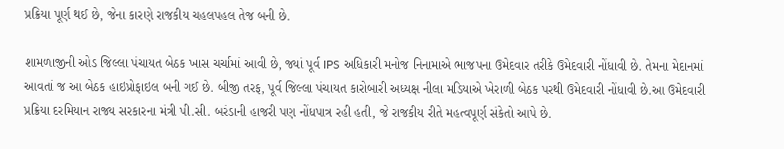પ્રક્રિયા પૂર્ણ થઈ છે, જેના કારણે રાજકીય ચહલપહલ તેજ બની છે.

શામળાજીની ઓડ જિલ્લા પંચાયત બેઠક ખાસ ચર્ચામાં આવી છે, જ્યાં પૂર્વ IPS અધિકારી મનોજ નિનામાએ ભાજપના ઉમેદવાર તરીકે ઉમેદવારી નોંધાવી છે. તેમના મેદાનમાં આવતાં જ આ બેઠક હાઇપ્રોફાઇલ બની ગઈ છે. બીજી તરફ, પૂર્વ જિલ્લા પંચાયત કારોબારી અધ્યક્ષ નીલા મડિયાએ ખેરાળી બેઠક પરથી ઉમેદવારી નોંધાવી છે.આ ઉમેદવારી પ્રક્રિયા દરમિયાન રાજ્ય સરકારના મંત્રી પી.સી. બરંડાની હાજરી પણ નોંધપાત્ર રહી હતી, જે રાજકીય રીતે મહત્વપૂર્ણ સંકેતો આપે છે.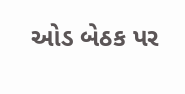ઓડ બેઠક પર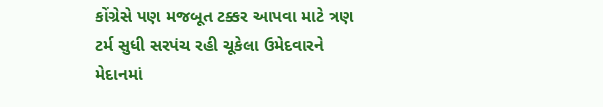કોંગ્રેસે પણ મજબૂત ટક્કર આપવા માટે ત્રણ ટર્મ સુધી સરપંચ રહી ચૂકેલા ઉમેદવારને મેદાનમાં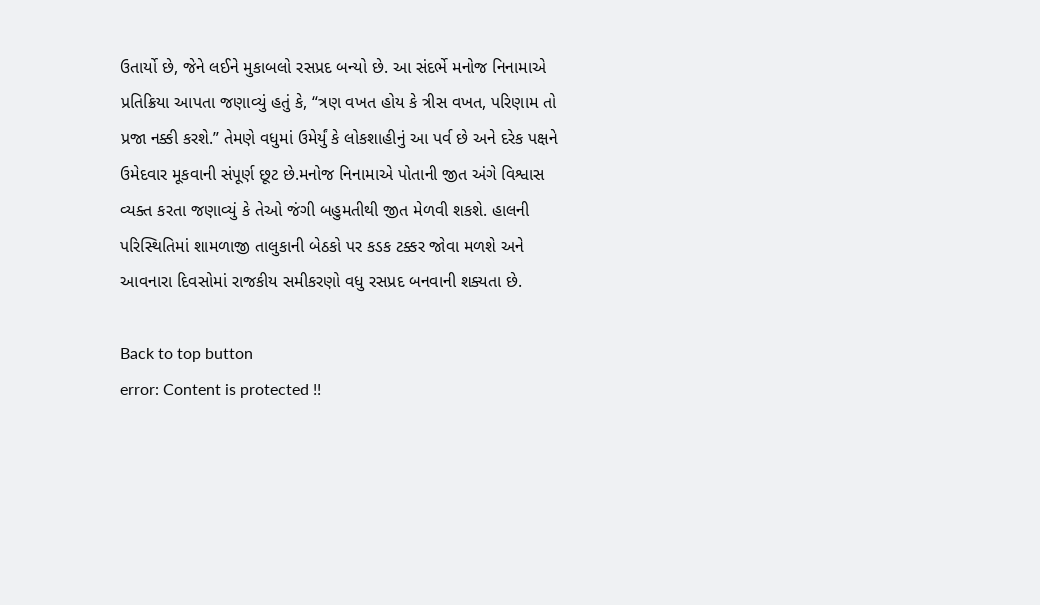ઉતાર્યો છે, જેને લઈને મુકાબલો રસપ્રદ બન્યો છે. આ સંદર્ભે મનોજ નિનામાએ પ્રતિક્રિયા આપતા જણાવ્યું હતું કે, “ત્રણ વખત હોય કે ત્રીસ વખત, પરિણામ તો પ્રજા નક્કી કરશે.” તેમણે વધુમાં ઉમેર્યું કે લોકશાહીનું આ પર્વ છે અને દરેક પક્ષને ઉમેદવાર મૂકવાની સંપૂર્ણ છૂટ છે.મનોજ નિનામાએ પોતાની જીત અંગે વિશ્વાસ વ્યક્ત કરતા જણાવ્યું કે તેઓ જંગી બહુમતીથી જીત મેળવી શકશે. હાલની પરિસ્થિતિમાં શામળાજી તાલુકાની બેઠકો પર કડક ટક્કર જોવા મળશે અને આવનારા દિવસોમાં રાજકીય સમીકરણો વધુ રસપ્રદ બનવાની શક્યતા છે.

Back to top button
error: Content is protected !!